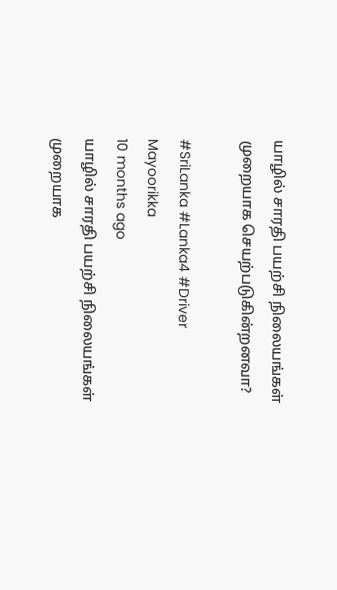யாழில் சாரதி பயற்சி நிலையங்கள் முறையாக செயற்படுகின்றனவா?

#SriLanka #Lanka4 #Driver
Mayoorikka
10 months ago
யாழில் சாரதி பயற்சி நிலையங்கள் முறையாக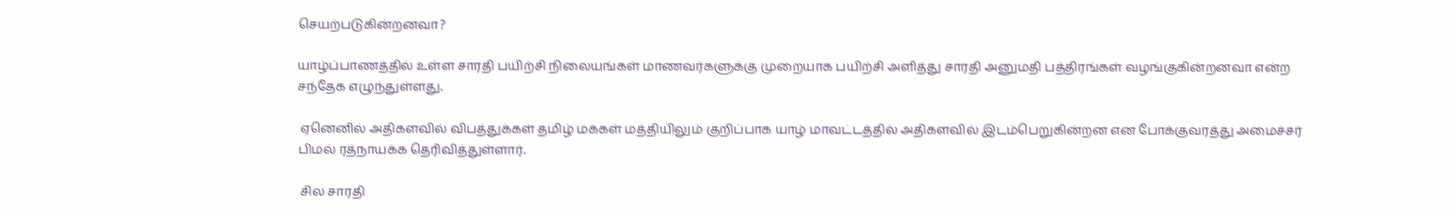செயற்படுகின்றனவா?

யாழ்ப்பாணத்தில் உள்ள சாரதி பயிற்சி நிலையங்கள் மாணவர்களுக்கு முறையாக பயிற்சி அளித்து சாரதி அனுமதி பத்திரங்கள் வழங்குகின்றனவா என்ற சந்தேக எழுந்துள்ளது.

 ஏனெனில் அதிகளவில் விபத்துக்கள் தமிழ் மக்கள் மத்தியிலும் குறிப்பாக யாழ் மாவட்டத்தில் அதிகளவில் இடம்பெறுகின்றன என போக்குவரத்து அமைச்சர் பிமல் ரத்நாயக்க தெரிவித்துள்ளார்.

 சில சாரதி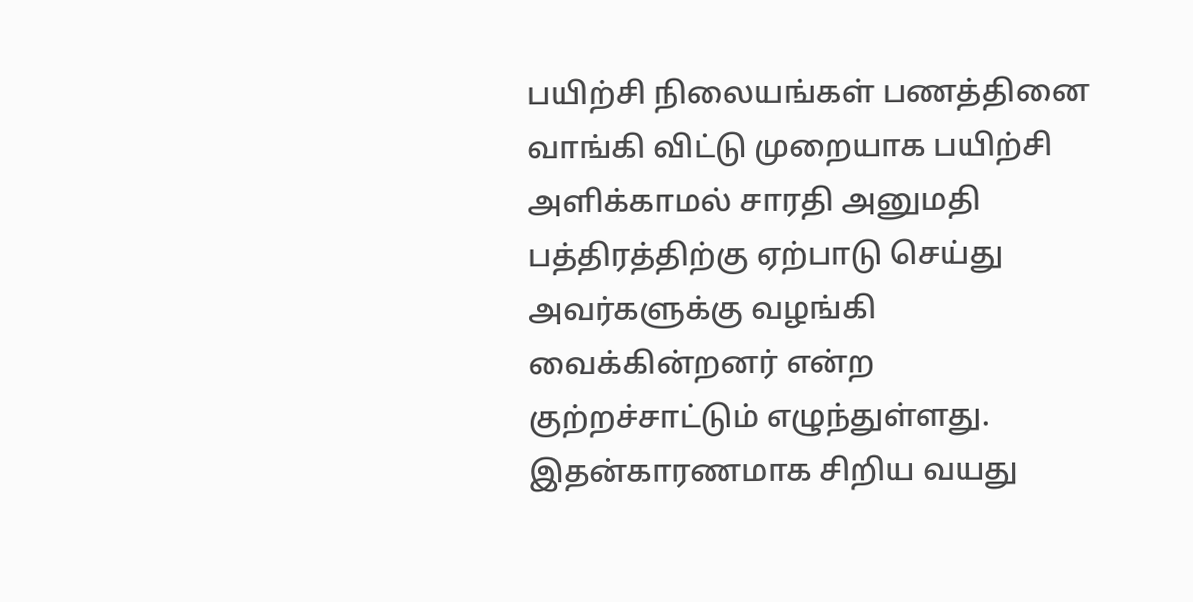பயிற்சி நிலையங்கள் பணத்தினை வாங்கி விட்டு முறையாக பயிற்சி அளிக்காமல் சாரதி அனுமதி பத்திரத்திற்கு ஏற்பாடு செய்து அவர்களுக்கு வழங்கி வைக்கின்றனர் என்ற குற்றச்சாட்டும் எழுந்துள்ளது. இதன்காரணமாக சிறிய வயது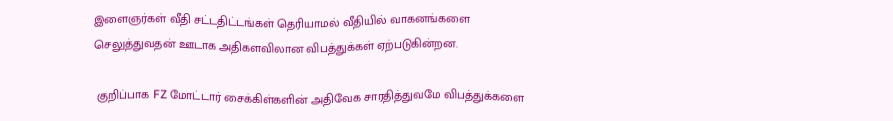இளைஞர்கள் வீதி சட்டதிட்டங்கள் தெரியாமல் வீதியில் வாகனங்களை செலுத்துவதன் ஊடாக அதிகளவிலான விபத்துக்கள் ஏற்படுகின்றன.

 குறிப்பாக FZ மோட்டார் சைக்கிள்களின் அதிவேக சாரதித்துவமே விபத்துக்களை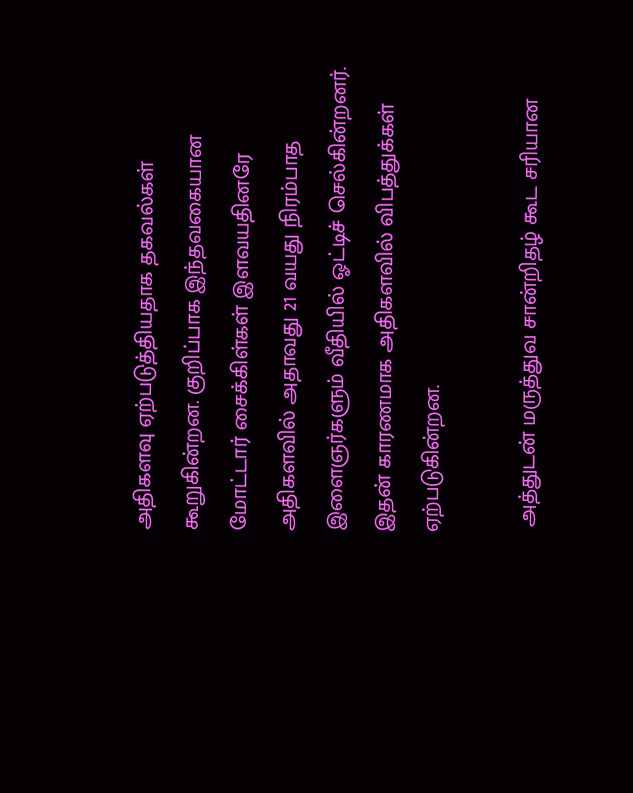அதிகளவு ஏற்படுத்தியதாக தகவல்கள் கூறுகின்றன. குறிப்பாக இந்தவகையான மோட்டார் சைக்கிள்கள் இளவயதினரே அதிகளவில் அதாவது 21 வயது நிரம்பாத இளைஞர்களும் வீதியில் ஓட்டிச் செல்கின்றனர். இதன் காரணமாக அதிகளவில் விபத்துக்கள் ஏற்படுகின்றன.

 அத்துடன் மருத்துவ சான்றிதழ் கூட சரியான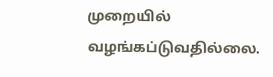முறையில் வழங்கப்டுவதில்லை.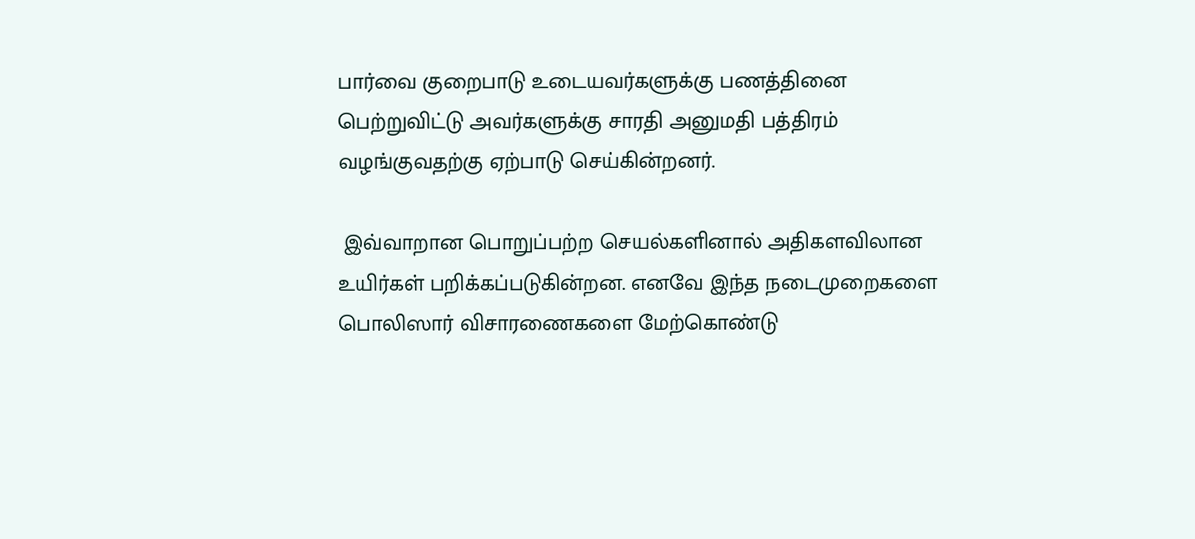பார்வை குறைபாடு உடையவர்களுக்கு பணத்தினை பெற்றுவிட்டு அவர்களுக்கு சாரதி அனுமதி பத்திரம் வழங்குவதற்கு ஏற்பாடு செய்கின்றனர்.

 இவ்வாறான பொறுப்பற்ற செயல்களினால் அதிகளவிலான உயிர்கள் பறிக்கப்படுகின்றன. எனவே இந்த நடைமுறைகளை பொலிஸார் விசாரணைகளை மேற்கொண்டு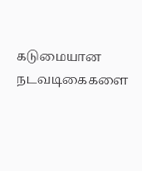கடுமையான நடவடிகைகளை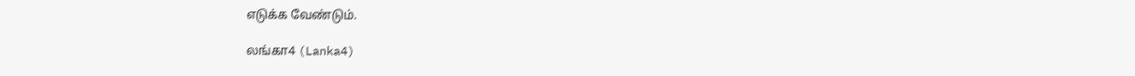எடுக்க வேண்டும்.

லங்கா4 (Lanka4)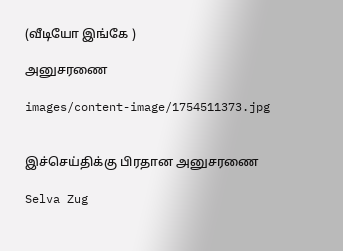(வீடியோ இங்கே )

அனுசரணை

images/content-image/1754511373.jpg


இச்செய்திக்கு பிரதான அனுசரணை

Selva Zug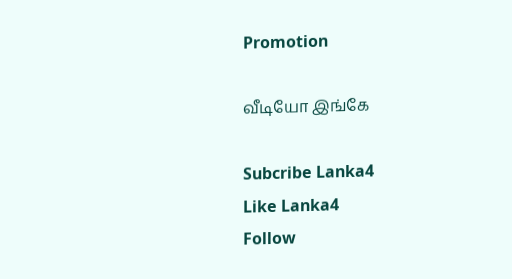Promotion

வீடியோ இங்கே

Subcribe Lanka4
Like Lanka4
Follow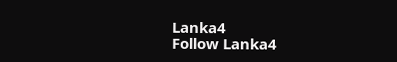Lanka4
Follow Lanka4